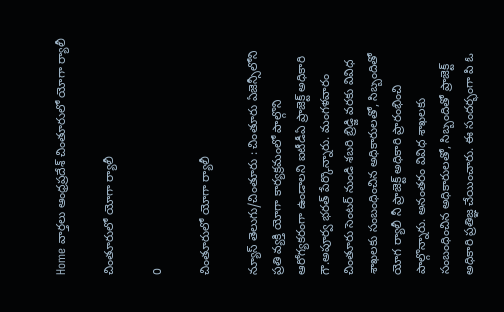Home వార్తలు ఆంధ్రప్రదేశ్‌ చింతూరులో యోగా ర్యాలీ

చింతూరులో యోగా ర్యాలీ

0

చింతూరులో యోగా ర్యాలీ

న్యూస్ తెలుగు/చింతూరు : చింతూరు ఏజెన్సీలోని ప్రతి వ్యక్తి యోగా కార్యక్రమంలో పాల్గొని ఆరోగ్యకరంగా ఉండాలని ఐటీడీఏ ప్రాజెక్ట్ అధికారి గౌ.అపూర్వ భరత్ పేర్కొన్నారు. మంగళవారం చింతూరు సెంటర్ నుండి శబరి బ్రిడ్జి వరకు వివిధ శాఖలకు సంబంధించిన అధికారులతో, సిబ్బందితో యోగ ర్యాలీ నీ ప్రాజెక్ట్ అధికారి ప్రారంభించి పాల్గొన్నారు. అనంతరం వివిధ శాఖలకు సంబంధించిన అధికారులతో, సిబ్బందితో ప్రాజెక్ట్ అధికారి ప్రతిజ్ఞ చేయించారు. ఈ సందర్భంగా పి ఓ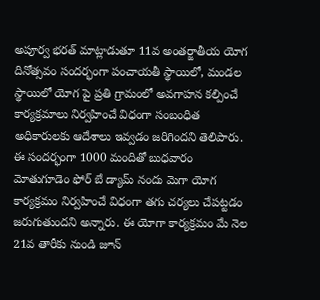అపూర్వ భరత్ మాట్లాడుతూ 11వ అంతర్జాతీయ యోగ దినోత్సవం సందర్భంగా పంచాయతీ స్థాయిలో, మండల స్థాయిలో యోగ పై ప్రతి గ్రామంలో అవగాహన కల్పించే కార్యక్రమాలు నిర్వహించే విధంగా సంబంధిత అధికారులకు ఆదేశాలు ఇవ్వడం జరిగిందని తెలిపారు. ఈ సందర్భంగా 1000 మందితో బుధవారం మోతుగూడెం ఫోర్ బే డ్యామ్ నందు మెగా యోగ కార్యక్రమం నిర్వహించే విధంగా తగు చర్యలు చేపట్టడం జరుగుతుందని అన్నారు. ఈ యోగా కార్యక్రమం మే నెల 21వ తారీకు నుండి జూన్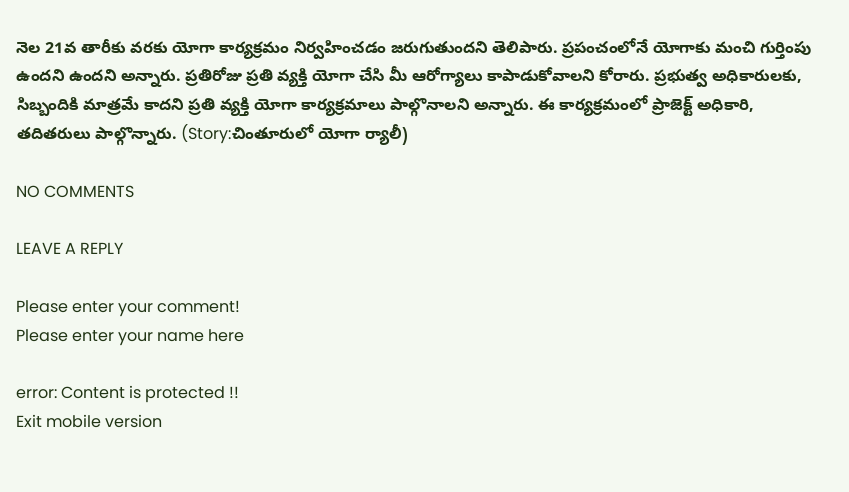నెల 21వ తారీకు వరకు యోగా కార్యక్రమం నిర్వహించడం జరుగుతుందని తెలిపారు. ప్రపంచంలోనే యోగాకు మంచి గుర్తింపు ఉందని ఉందని అన్నారు. ప్రతిరోజు ప్రతి వ్యక్తి యోగా చేసి మీ ఆరోగ్యాలు కాపాడుకోవాలని కోరారు. ప్రభుత్వ అధికారులకు, సిబ్బందికి మాత్రమే కాదని ప్రతి వ్యక్తి యోగా కార్యక్రమాలు పాల్గొనాలని అన్నారు. ఈ కార్యక్రమంలో ప్రాజెక్ట్ అధికారి, తదితరులు పాల్గొన్నారు. (Story:చింతూరులో యోగా ర్యాలీ)

NO COMMENTS

LEAVE A REPLY

Please enter your comment!
Please enter your name here

error: Content is protected !!
Exit mobile version